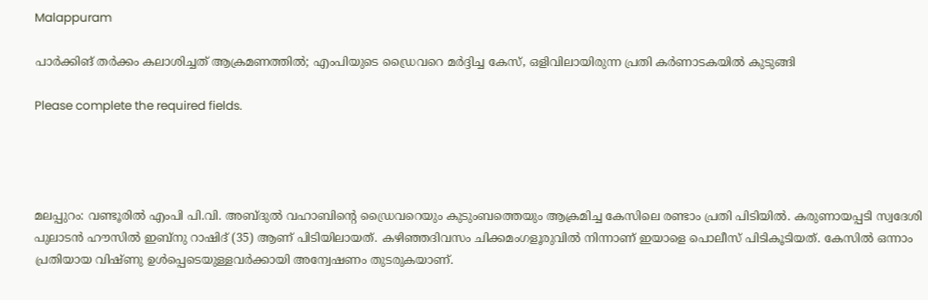Malappuram

പാർക്കിങ് തർക്കം കലാശിച്ചത് ആക്രമണത്തിൽ; എംപിയുടെ ഡ്രൈവറെ മർദ്ദിച്ച കേസ്, ഒളിവിലായിരുന്ന പ്രതി കർണാടകയിൽ കുടുങ്ങി

Please complete the required fields.




മലപ്പുറം: വണ്ടൂരിൽ എംപി പി.വി. അബ്ദുൽ വഹാബിന്റെ ഡ്രൈവറെയും കുടുംബത്തെയും ആക്രമിച്ച കേസിലെ രണ്ടാം പ്രതി പിടിയിൽ. കരുണായപ്പടി സ്വദേശി പുലാടൻ ഹൗസിൽ ഇബ്‌നു റാഷിദ് (35) ആണ് പിടിയിലായത്. കഴിഞ്ഞദിവസം ചിക്കമംഗളൂരുവിൽ നിന്നാണ് ഇയാളെ പൊലീസ് പിടികൂടിയത്. കേസിൽ ഒന്നാം പ്രതിയായ വിഷ്ണു ഉൾപ്പെടെയുള്ളവർക്കായി അന്വേഷണം തുടരുകയാണ്.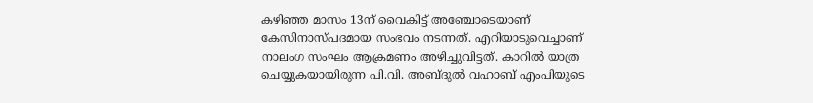കഴിഞ്ഞ മാസം 13ന് വൈകിട്ട് അഞ്ചോടെയാണ് കേസിനാസ്പദമായ സംഭവം നടന്നത്. എറിയാടുവെച്ചാണ് നാലംഗ സംഘം ആക്രമണം അഴിച്ചുവിട്ടത്. കാറിൽ യാത്ര ചെയ്യുകയായിരുന്ന പി.വി. അബ്ദുൽ വഹാബ് എംപിയുടെ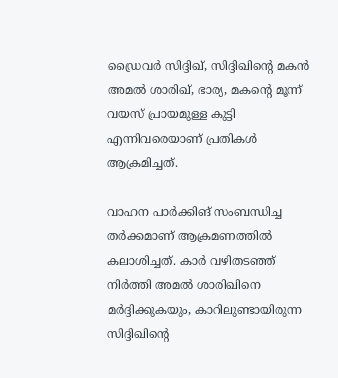ഡ്രൈവർ സിദ്ദിഖ്, സിദ്ദിഖിന്റെ മകൻ അമൽ ശാരിഖ്, ഭാര്യ, മകന്റെ മൂന്ന് വയസ് പ്രായമുള്ള കുട്ടി എന്നിവരെയാണ് പ്രതികൾ ആക്രമിച്ചത്.

വാഹന പാർക്കിങ് സംബന്ധിച്ച തർക്കമാണ് ആക്രമണത്തിൽ കലാശിച്ചത്. കാർ വഴിതടഞ്ഞ് നിർത്തി അമൽ ശാരിഖിനെ മർദ്ദിക്കുകയും, കാറിലുണ്ടായിരുന്ന സിദ്ദിഖിന്റെ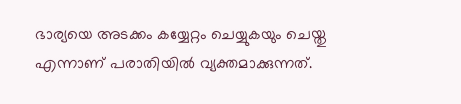ഭാര്യയെ അടക്കം കയ്യേറ്റം ചെയ്യുകയും ചെയ്തു എന്നാണ് പരാതിയിൽ വ്യക്തമാക്കുന്നത്.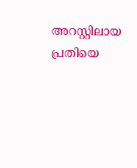അറസ്റ്റിലായ പ്രതിയെ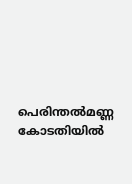പെരിന്തൽമണ്ണ കോടതിയിൽ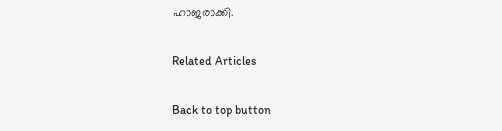ഹാജരാക്കി.

Related Articles

Back to top button